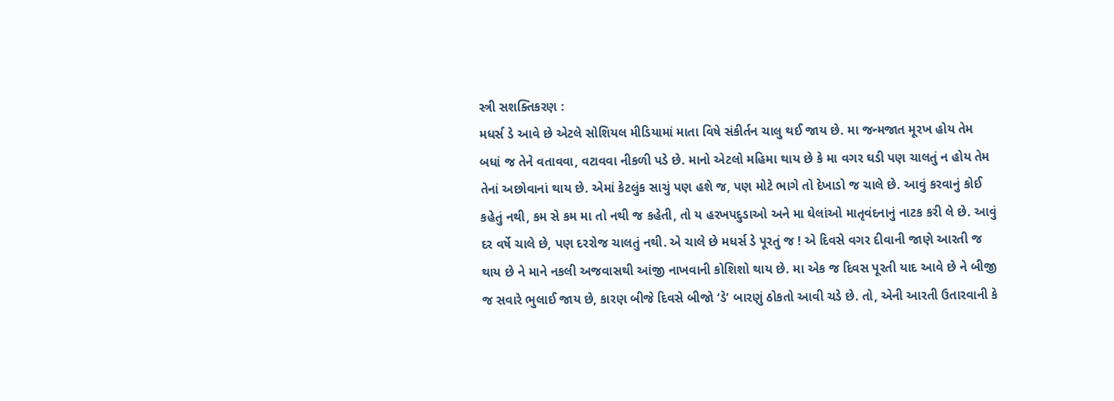સ્ત્રી સશક્તિકરણ :
મધર્સ ડે આવે છે એટલે સોશિયલ મીડિયામાં માતા વિષે સંકીર્તન ચાલુ થઈ જાય છે. મા જન્મજાત મૂરખ હોય તેમ બધાં જ તેને વતાવવા, વટાવવા નીકળી પડે છે. માનો એટલો મહિમા થાય છે કે મા વગર ઘડી પણ ચાલતું ન હોય તેમ તેનાં અછોવાનાં થાય છે. એમાં કેટલુંક સાચું પણ હશે જ, પણ મોટે ભાગે તો દેખાડો જ ચાલે છે. આવું કરવાનું કોઈ કહેતું નથી, કમ સે કમ મા તો નથી જ કહેતી, તો ય હરખપદુડાઓ અને મા ઘેલાંઓ માતૃવંદનાનું નાટક કરી લે છે. આવું દર વર્ષે ચાલે છે, પણ દરરોજ ચાલતું નથી. એ ચાલે છે મધર્સ ડે પૂરતું જ ! એ દિવસે વગર દીવાની જાણે આરતી જ થાય છે ને માને નકલી અજવાસથી આંજી નાખવાની કોશિશો થાય છે. મા એક જ દિવસ પૂરતી યાદ આવે છે ને બીજી જ સવારે ભુલાઈ જાય છે, કારણ બીજે દિવસે બીજો ‘ડે’ બારણું ઠોકતો આવી ચડે છે. તો, એની આરતી ઉતારવાની કે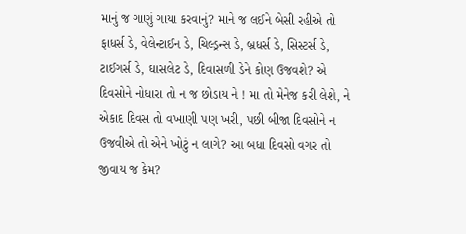માનું જ ગાણું ગાયા કરવાનું? માને જ લઈને બેસી રહીએ તો ફાધર્સ ડે, વેલેન્ટાઈન ડે, ચિલ્ડ્રન્સ ડે, બ્રધર્સ ડે, સિસ્ટર્સ ડે, ટાઈગર્સ ડે, ઘાસલેટ ડે, દિવાસળી ડેને કોણ ઉજવશે? એ દિવસોને નોધારા તો ન જ છોડાય ને ! મા તો મેનેજ કરી લેશે, ને એકાદ દિવસ તો વખાણી પણ ખરી, પછી બીજા દિવસોને ન ઉજવીએ તો એને ખોટું ન લાગે? આ બધા દિવસો વગર તો જીવાય જ કેમ?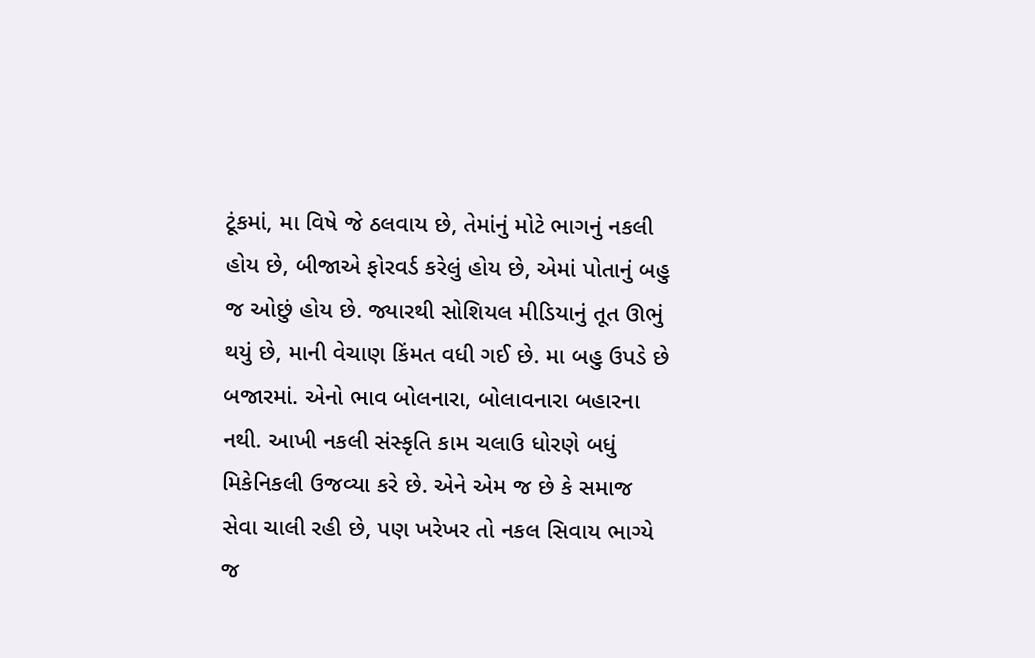ટૂંકમાં, મા વિષે જે ઠલવાય છે, તેમાંનું મોટે ભાગનું નકલી હોય છે, બીજાએ ફોરવર્ડ કરેલું હોય છે, એમાં પોતાનું બહુ જ ઓછું હોય છે. જ્યારથી સોશિયલ મીડિયાનું તૂત ઊભું થયું છે, માની વેચાણ કિંમત વધી ગઈ છે. મા બહુ ઉપડે છે બજારમાં. એનો ભાવ બોલનારા, બોલાવનારા બહારના નથી. આખી નકલી સંસ્કૃતિ કામ ચલાઉ ધોરણે બધું મિકેનિકલી ઉજવ્યા કરે છે. એને એમ જ છે કે સમાજ સેવા ચાલી રહી છે, પણ ખરેખર તો નકલ સિવાય ભાગ્યે જ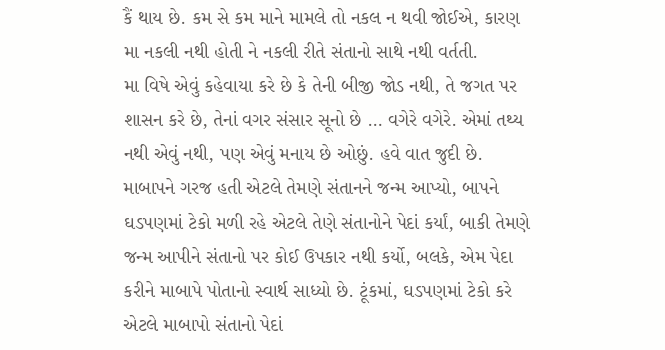કૈં થાય છે. કમ સે કમ માને મામલે તો નકલ ન થવી જોઈએ, કારણ મા નકલી નથી હોતી ને નકલી રીતે સંતાનો સાથે નથી વર્તતી.
મા વિષે એવું કહેવાયા કરે છે કે તેની બીજી જોડ નથી, તે જગત પર શાસન કરે છે, તેનાં વગર સંસાર સૂનો છે … વગેરે વગેરે. એમાં તથ્ય નથી એવું નથી, પણ એવું મનાય છે ઓછું. હવે વાત જુદી છે. માબાપને ગરજ હતી એટલે તેમણે સંતાનને જન્મ આપ્યો, બાપને ઘડપણમાં ટેકો મળી રહે એટલે તેણે સંતાનોને પેદાં કર્યાં, બાકી તેમણે જન્મ આપીને સંતાનો પર કોઈ ઉપકાર નથી કર્યો, બલકે, એમ પેદા કરીને માબાપે પોતાનો સ્વાર્થ સાધ્યો છે. ટૂંકમાં, ઘડપણમાં ટેકો કરે એટલે માબાપો સંતાનો પેદાં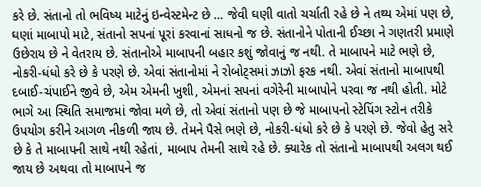કરે છે. સંતાનો તો ભવિષ્ય માટેનું ઇન્વેસ્ટમેન્ટ છે … જેવી ઘણી વાતો ચર્ચાતી રહે છે ને તથ્ય એમાં પણ છે, ઘણાં માબાપો માટે, સંતાનો સપનાં પૂરાં કરવાનાં સાધનો જ છે. સંતાનોને પોતાની ઈચ્છા ને ગણતરી પ્રમાણે ઉછેરાય છે ને વેતરાય છે. સંતાનોએ માબાપની બહાર કશું જોવાનું જ નથી. તે માબાપને માટે ભણે છે, નોકરી-ધંધો કરે છે કે પરણે છે. એવાં સંતાનોમાં ને રોબોટ્સમાં ઝાઝો ફરક નથી. એવાં સંતાનો માબાપથી દબાઈ-ચંપાઈને જીવે છે, એમ એમની ખુશી, એમનાં સપનાં વગેરેની માબાપોને પરવા જ નથી હોતી. મોટે ભાગે આ સ્થિતિ સમાજમાં જોવા મળે છે, તો એવાં સંતાનો પણ છે જે માબાપનો સ્ટેપિંગ સ્ટોન તરીકે ઉપયોગ કરીને આગળ નીકળી જાય છે. તેમને પૈસે ભણે છે, નોકરી-ધંધો કરે છે કે પરણે છે. જેવો હેતુ સરે છે કે તે માબાપની સાથે નથી રહેતાં, માબાપ તેમની સાથે રહે છે. ક્યારેક તો સંતાનો માબાપથી અલગ થઈ જાય છે અથવા તો માબાપને જ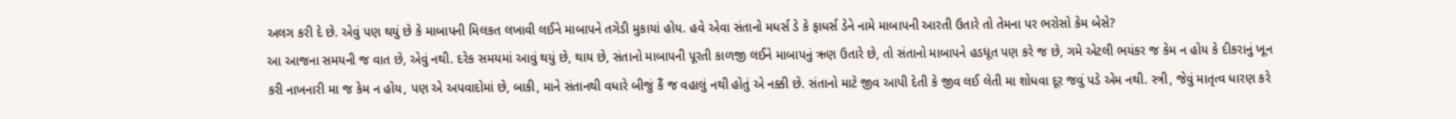અલગ કરી દે છે. એવું પણ થયું છે કે માબાપની મિલકત લખાવી લઈને માબાપને તગેડી મુકાયાં હોય. હવે એવા સંતાનો મધર્સ ડે કે ફાધર્સ ડેને નામે માબાપની આરતી ઉતારે તો તેમના પર ભરોસો કેમ બેસે?
આ આજના સમયની જ વાત છે, એવું નથી. દરેક સમયમાં આવું થયું છે, થાય છે, સંતાનો માબાપની પૂરતી કાળજી લઈને માબાપનું ઋણ ઉતારે છે, તો સંતાનો માબાપને હડધૂત પણ કરે જ છે, ગમે એટલી ભયંકર જ કેમ ન હોય કે દીકરાનું ખૂન કરી નાખનારી મા જ કેમ ન હોય, પણ એ અપવાદોમાં છે, બાકી, માને સંતાનથી વધારે બીજું કૈં જ વહાલું નથી હોતું એ નક્કી છે. સંતાનો માટે જીવ આપી દેતી કે જીવ લઈ લેતી મા શોધવા દૂર જવું પડે એમ નથી. સ્ત્રી, જેવું માતૃત્વ ધારણ કરે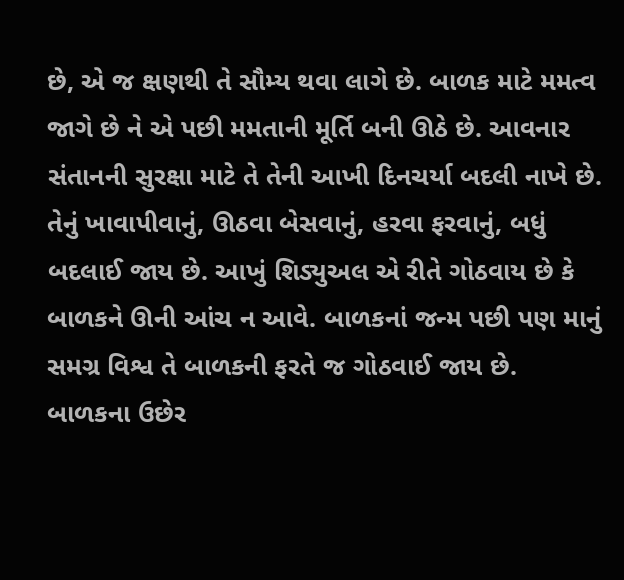છે, એ જ ક્ષણથી તે સૌમ્ય થવા લાગે છે. બાળક માટે મમત્વ જાગે છે ને એ પછી મમતાની મૂર્તિ બની ઊઠે છે. આવનાર સંતાનની સુરક્ષા માટે તે તેની આખી દિનચર્યા બદલી નાખે છે. તેનું ખાવાપીવાનું, ઊઠવા બેસવાનું, હરવા ફરવાનું, બધું બદલાઈ જાય છે. આખું શિડ્યુઅલ એ રીતે ગોઠવાય છે કે બાળકને ઊની આંચ ન આવે. બાળકનાં જન્મ પછી પણ માનું સમગ્ર વિશ્વ તે બાળકની ફરતે જ ગોઠવાઈ જાય છે. બાળકના ઉછેર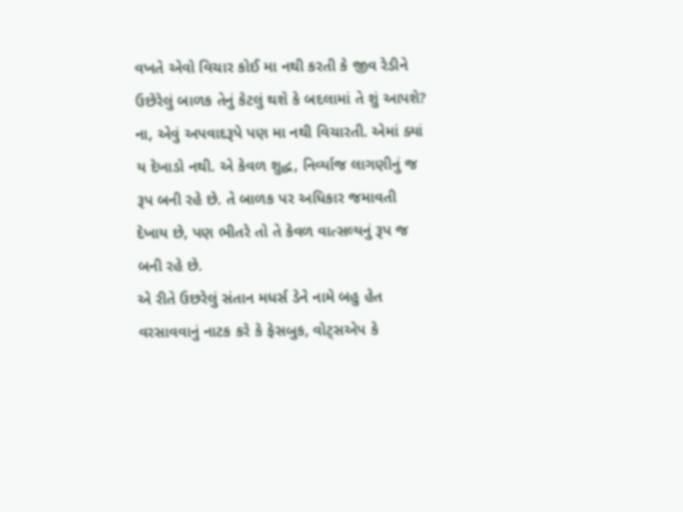વખતે એવો વિચાર કોઈ મા નથી કરતી કે જીવ રેડીને ઉછેરેલું બાળક તેનું કેટલું થશે કે બદલામાં તે શું આપશે? ના, એવું અપવાદરૂપે પણ મા નથી વિચારતી. એમાં ક્યાં ય દેખાડો નથી. એ કેવળ શુદ્ધ, નિર્વ્યાજ લાગણીનું જ રૂપ બની રહે છે. તે બાળક પર અધિકાર જમાવતી દેખાય છે, પણ ભીતરે તો તે કેવળ વાત્સલ્યનું રૂપ જ બની રહે છે.
એ રીતે ઉછરેલું સંતાન મધર્સ ડેને નામે બહુ હેત વરસાવવાનું નાટક કરે કે ફેસબુક, વોટ્સએપ કે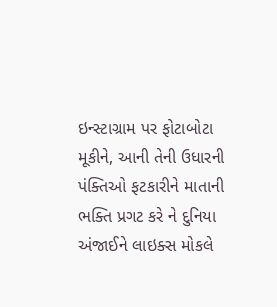ઇન્સ્ટાગ્રામ પર ફોટાબોટા મૂકીને, આની તેની ઉધારની પંક્તિઓ ફટકારીને માતાની ભક્તિ પ્રગટ કરે ને દુનિયા અંજાઈને લાઇક્સ મોકલે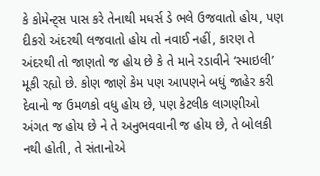કે કોમેન્ટ્સ પાસ કરે તેનાથી મધર્સ ડે ભલે ઉજવાતો હોય, પણ દીકરો અંદરથી લજવાતો હોય તો નવાઈ નહીં, કારણ તે અંદરથી તો જાણતો જ હોય છે કે તે માને રડાવીને ‘સ્માઇલી’ મૂકી રહ્યો છે. કોણ જાણે કેમ પણ આપણને બધું જાહેર કરી દેવાનો જ ઉમળકો વધુ હોય છે, પણ કેટલીક લાગણીઓ અંગત જ હોય છે ને તે અનુભવવાની જ હોય છે, તે બોલકી નથી હોતી, તે સંતાનોએ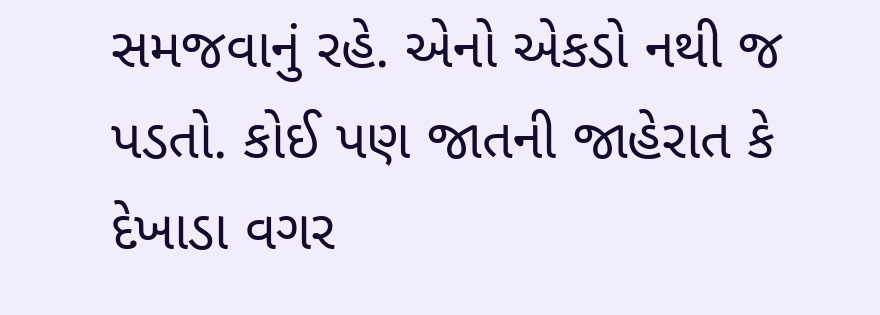સમજવાનું રહે. એનો એકડો નથી જ પડતો. કોઈ પણ જાતની જાહેરાત કે દેખાડા વગર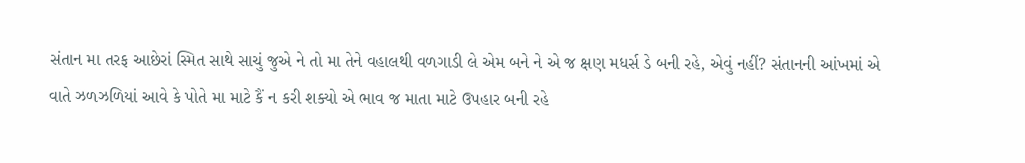સંતાન મા તરફ આછેરાં સ્મિત સાથે સાચું જુએ ને તો મા તેને વહાલથી વળગાડી લે એમ બને ને એ જ ક્ષણ મધર્સ ડે બની રહે, એવું નહીં? સંતાનની આંખમાં એ વાતે ઝળઝળિયાં આવે કે પોતે મા માટે કૈં ન કરી શક્યો એ ભાવ જ માતા માટે ઉપહાર બની રહે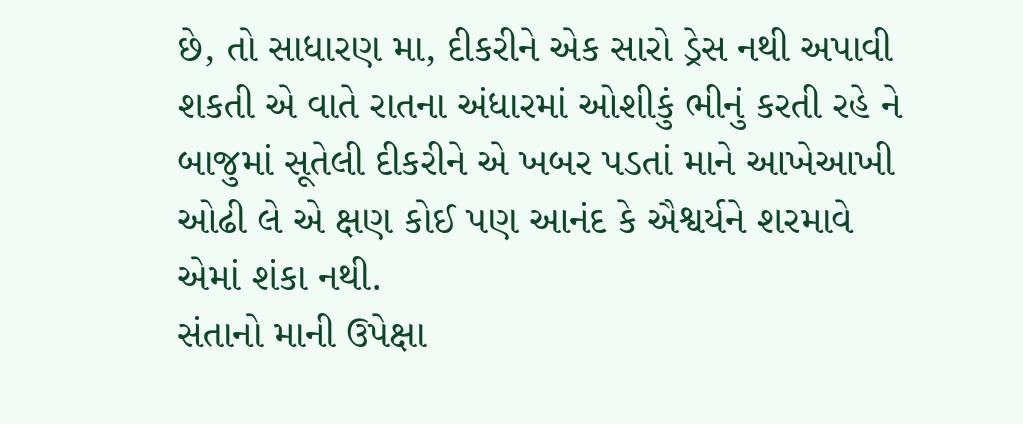છે, તો સાધારણ મા, દીકરીને એક સારો ડ્રેસ નથી અપાવી શકતી એ વાતે રાતના અંધારમાં ઓશીકું ભીનું કરતી રહે ને બાજુમાં સૂતેલી દીકરીને એ ખબર પડતાં માને આખેઆખી ઓઢી લે એ ક્ષણ કોઈ પણ આનંદ કે ઐશ્વર્યને શરમાવે એમાં શંકા નથી.
સંતાનો માની ઉપેક્ષા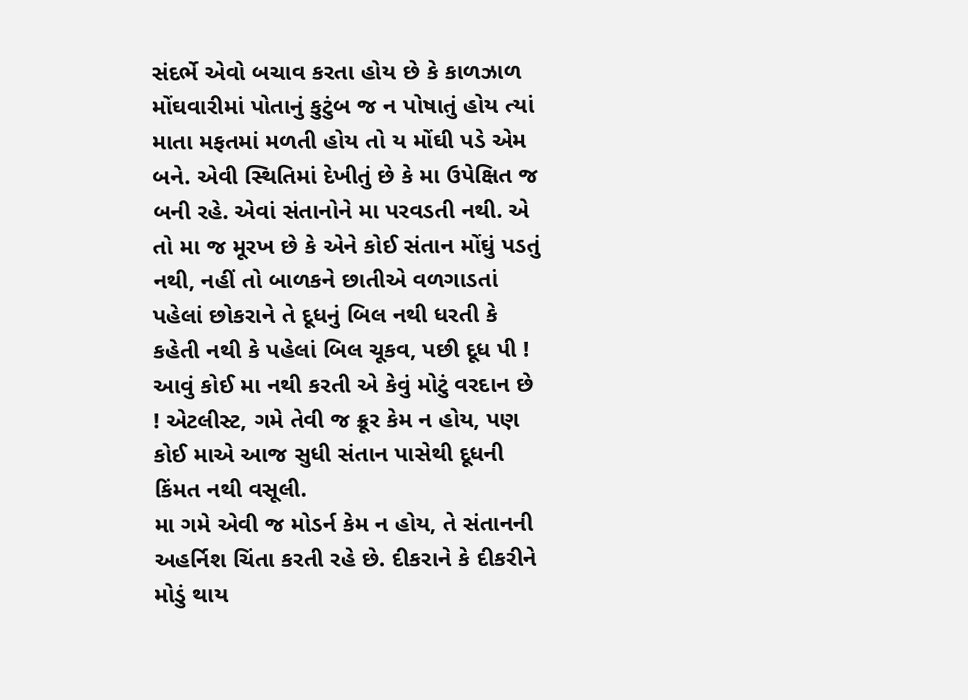સંદર્ભે એવો બચાવ કરતા હોય છે કે કાળઝાળ મોંઘવારીમાં પોતાનું કુટુંબ જ ન પોષાતું હોય ત્યાં માતા મફતમાં મળતી હોય તો ય મોંઘી પડે એમ બને. એવી સ્થિતિમાં દેખીતું છે કે મા ઉપેક્ષિત જ બની રહે. એવાં સંતાનોને મા પરવડતી નથી. એ તો મા જ મૂરખ છે કે એને કોઈ સંતાન મોંઘું પડતું નથી, નહીં તો બાળકને છાતીએ વળગાડતાં પહેલાં છોકરાને તે દૂધનું બિલ નથી ધરતી કે કહેતી નથી કે પહેલાં બિલ ચૂકવ, પછી દૂધ પી ! આવું કોઈ મા નથી કરતી એ કેવું મોટું વરદાન છે ! એટલીસ્ટ, ગમે તેવી જ ક્રૂર કેમ ન હોય, પણ કોઈ માએ આજ સુધી સંતાન પાસેથી દૂધની કિંમત નથી વસૂલી.
મા ગમે એવી જ મોડર્ન કેમ ન હોય, તે સંતાનની અહર્નિશ ચિંતા કરતી રહે છે. દીકરાને કે દીકરીને મોડું થાય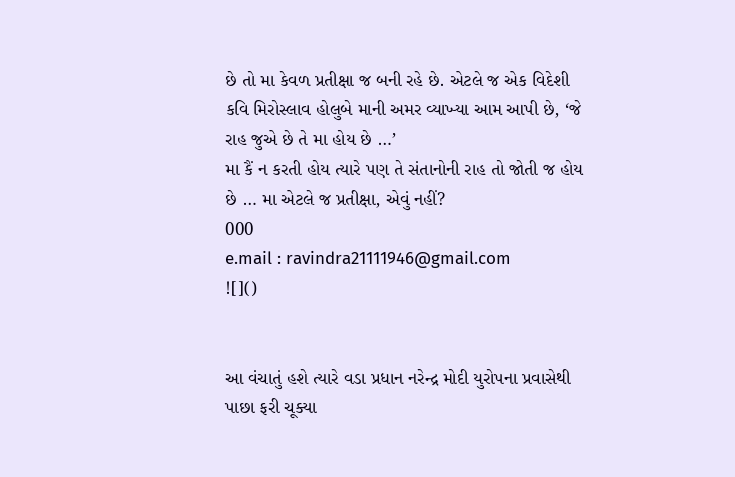છે તો મા કેવળ પ્રતીક્ષા જ બની રહે છે. એટલે જ એક વિદેશી કવિ મિરોસ્લાવ હોલુબે માની અમર વ્યાખ્યા આમ આપી છે, ‘જે રાહ જુએ છે તે મા હોય છે …’
મા કૈં ન કરતી હોય ત્યારે પણ તે સંતાનોની રાહ તો જોતી જ હોય છે … મા એટલે જ પ્રતીક્ષા, એવું નહીં?
000
e.mail : ravindra21111946@gmail.com
![]()


આ વંચાતું હશે ત્યારે વડા પ્રધાન નરેન્દ્ર મોદી યુરોપના પ્રવાસેથી પાછા ફરી ચૂક્યા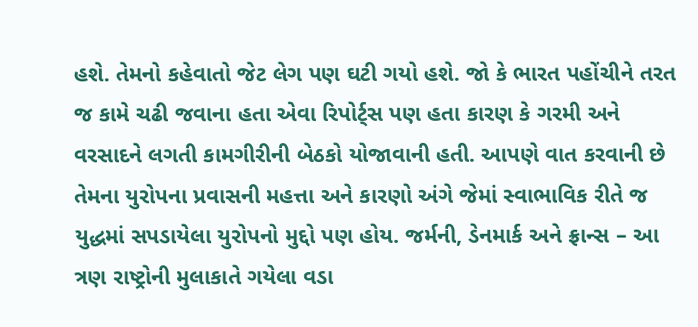હશે. તેમનો કહેવાતો જેટ લેગ પણ ઘટી ગયો હશે. જો કે ભારત પહોંચીને તરત જ કામે ચઢી જવાના હતા એવા રિપોર્ટ્સ પણ હતા કારણ કે ગરમી અને વરસાદને લગતી કામગીરીની બેઠકો યોજાવાની હતી. આપણે વાત કરવાની છે તેમના યુરોપના પ્રવાસની મહત્તા અને કારણો અંગે જેમાં સ્વાભાવિક રીતે જ યુદ્ધમાં સપડાયેલા યુરોપનો મુદ્દો પણ હોય. જર્મની, ડેનમાર્ક અને ફ્રાન્સ – આ ત્રણ રાષ્ટ્રોની મુલાકાતે ગયેલા વડા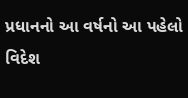પ્રધાનનો આ વર્ષનો આ પહેલો વિદેશ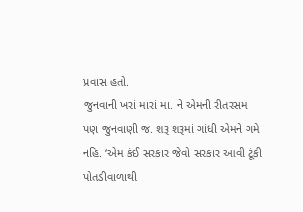પ્રવાસ હતો.
જુનવાની ખરાં મારાં મા. ને એમની રીતરસમ પણ જુનવાણી જ. શરૂ શરૂમાં ગાંધી એમને ગમે નહિ. ‘એમ કંઈ સરકાર જેવો સરકાર આવી ટૂંકી પોતડીવાળાથી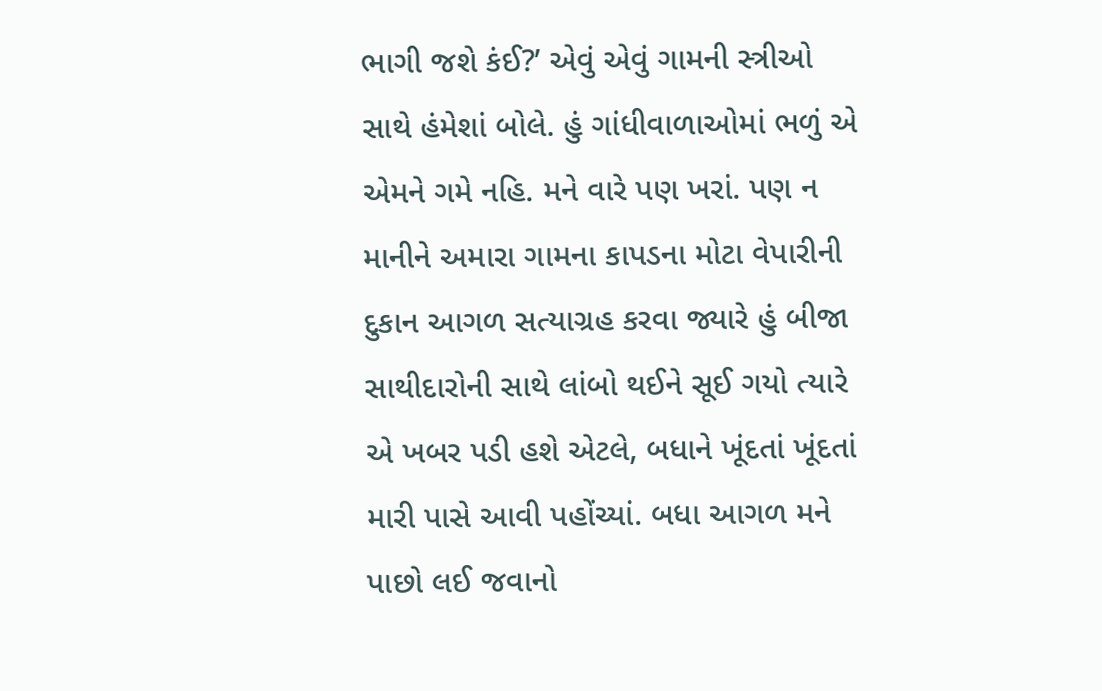ભાગી જશે કંઈ?’ એવું એવું ગામની સ્ત્રીઓ સાથે હંમેશાં બોલે. હું ગાંધીવાળાઓમાં ભળું એ એમને ગમે નહિ. મને વારે પણ ખરાં. પણ ન માનીને અમારા ગામના કાપડના મોટા વેપારીની દુકાન આગળ સત્યાગ્રહ કરવા જ્યારે હું બીજા સાથીદારોની સાથે લાંબો થઈને સૂઈ ગયો ત્યારે એ ખબર પડી હશે એટલે, બધાને ખૂંદતાં ખૂંદતાં મારી પાસે આવી પહોંચ્યાં. બધા આગળ મને પાછો લઈ જવાનો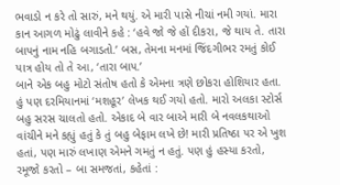ભવાડો ન કરે તો સારું, મને થયું. એ મારી પાસે નીચાં નમી ગયાં. મારા કાન આગળ મોઢું લાવીને કહે : ‘હવે જો જે હોં દીકરા, જે થાય તે. તારા બાપનું નામ નહિ બગાડતો.’ બસ, તેમના મનમાં જિંદગીભર રમતું કોઈ પાત્ર હોય તો તે આ, ‘તારા બાપ.’
બાને એક બહુ મોટો સંતોષ હતો કે એમના ત્રણે છોકરા હોશિયાર હતા. હું પણ દરમિયાનમાં ‘મશહૂર’ લેખક થઈ ગયો હતો. મારો અલકા સ્ટોર્સ બહુ સરસ ચાલતો હતો. એકાદ બે વાર બાએ મારી બે નવલકથાઓ વાંચીને મને કહ્યું હતું કે તું બહુ બેફામ લખે છે! મારી પ્રતિષ્ઠા પર એ ખુશ હતાં, પણ મારું લખાણ એમને ગમતું ન હતું. પણ હું હસ્યા કરતો, રમૂજો કરતો – બા સમજતાં, કહેતાં :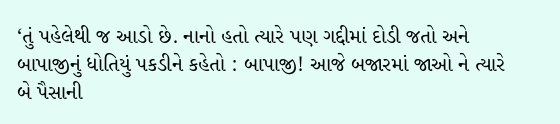‘તું પહેલેથી જ આડો છે. નાનો હતો ત્યારે પણ ગદ્દીમાં દોડી જતો અને બાપાજીનું ધોતિયું પકડીને કહેતો : બાપાજી! આજે બજારમાં જાઓ ને ત્યારે બે પૈસાની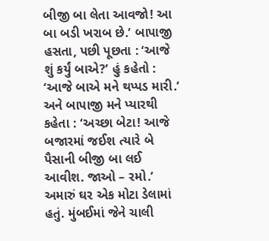બીજી બા લેતા આવજો! આ બા બડી ખરાબ છે.’ બાપાજી હસતા, પછી પૂછતા : ‘આજે શું કર્યું બાએ?’ હું કહેતો : ‘આજે બાએ મને થપ્પડ મારી.’ અને બાપાજી મને પ્યારથી કહેતા : ‘અચ્છા બેટા! આજે બજારમાં જઈશ ત્યારે બે પૈસાની બીજી બા લઈ આવીશ. જાઓ – રમો.’
અમારું ઘર એક મોટા ડેલામાં હતું. મુંબઈમાં જેને ચાલી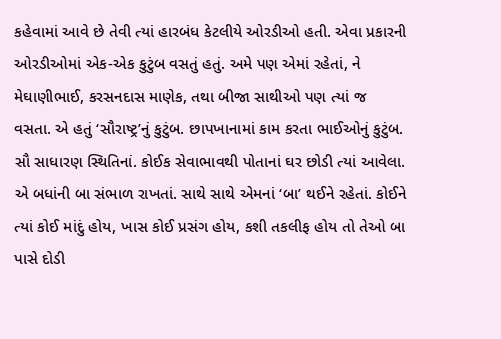કહેવામાં આવે છે તેવી ત્યાં હારબંધ કેટલીયે ઓરડીઓ હતી. એવા પ્રકારની ઓરડીઓમાં એક-એક કુટુંબ વસતું હતું. અમે પણ એમાં રહેતાં, ને મેઘાણીભાઈ, કરસનદાસ માણેક, તથા બીજા સાથીઓ પણ ત્યાં જ વસતા. એ હતું ‘સૌરાષ્ટ્ર’નું કુટુંબ. છાપખાનામાં કામ કરતા ભાઈઓનું કુટુંબ. સૌ સાધારણ સ્થિતિનાં. કોઈક સેવાભાવથી પોતાનાં ઘર છોડી ત્યાં આવેલા. એ બધાંની બા સંભાળ રાખતાં. સાથે સાથે એમનાં ‘બા’ થઈને રહેતાં. કોઈને ત્યાં કોઈ માંદું હોય, ખાસ કોઈ પ્રસંગ હોય, કશી તકલીફ હોય તો તેઓ બા પાસે દોડી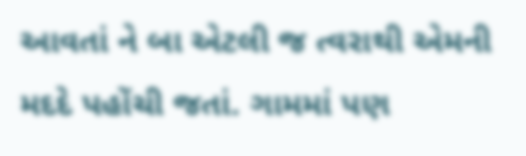આવતાં ને બા એટલી જ ત્વરાથી એમની મદદે પહોંચી જતાં. ગામમાં પણ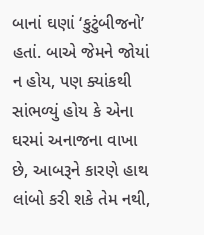બાનાં ઘણાં ‘કુટુંબીજનો’ હતાં. બાએ જેમને જોયાં ન હોય, પણ ક્યાંકથી સાંભળ્યું હોય કે એના ઘરમાં અનાજના વાખા છે, આબરૂને કારણે હાથ લાંબો કરી શકે તેમ નથી,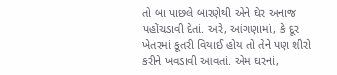તો બા પાછલે બારણેથી એને ઘેર અનાજ પહોંચડાવી દેતાં. અરે, આંગણામાં, કે દૂર ખેતરમાં કૂતરી વિયાઈ હોય તો તેને પણ શીરો કરીને ખવડાવી આવતાં. એમ ઘરનાં,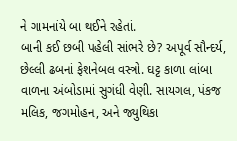ને ગામનાંયે બા થઈને રહેતાં.
બાની કઈ છબી પહેલી સાંભરે છે? અપૂર્વ સૌન્દર્ય, છેલ્લી ઢબનાં ફેશનેબલ વસ્ત્રો. ઘટ્ટ કાળા લાંબા વાળના અંબોડામાં સુગંધી વેણી. સાયગલ, પંકજ મલિક, જગમોહન, અને જ્યુથિકા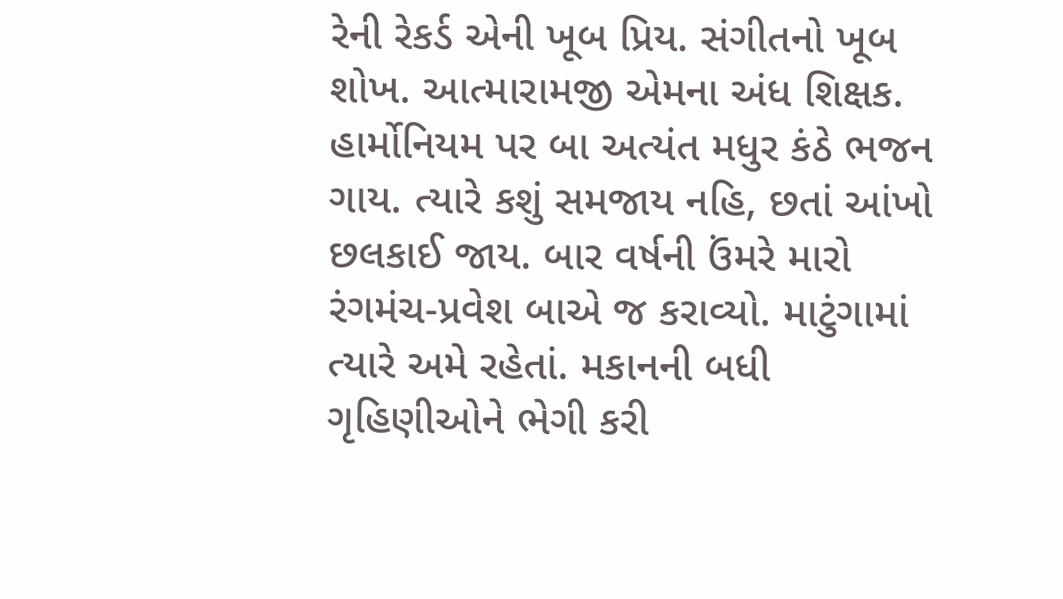રેની રેકર્ડ એની ખૂબ પ્રિય. સંગીતનો ખૂબ શોખ. આત્મારામજી એમના અંધ શિક્ષક. હાર્મોનિયમ પર બા અત્યંત મધુર કંઠે ભજન ગાય. ત્યારે કશું સમજાય નહિ, છતાં આંખો છલકાઈ જાય. બાર વર્ષની ઉંમરે મારો રંગમંચ-પ્રવેશ બાએ જ કરાવ્યો. માટુંગામાં ત્યારે અમે રહેતાં. મકાનની બધી ગૃહિણીઓને ભેગી કરી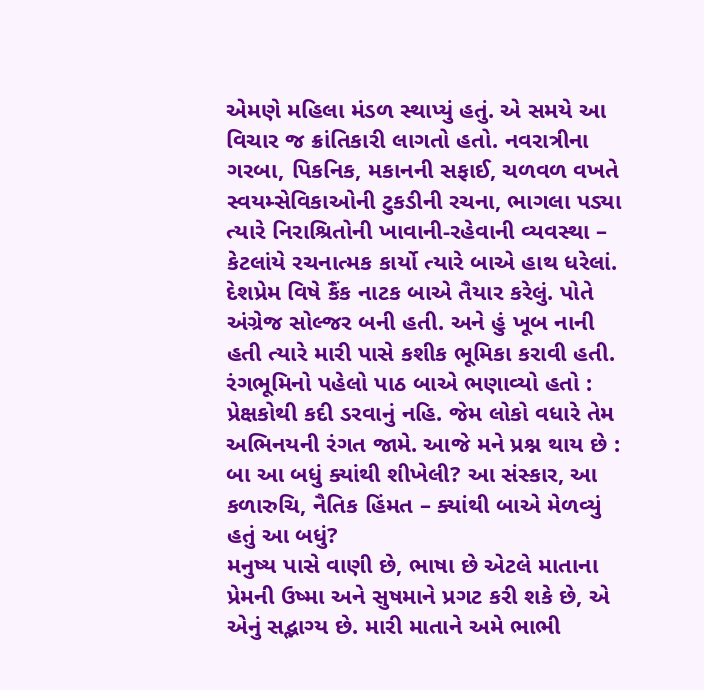એમણે મહિલા મંડળ સ્થાપ્યું હતું. એ સમયે આ વિચાર જ ક્રાંતિકારી લાગતો હતો. નવરાત્રીના ગરબા, પિકનિક, મકાનની સફાઈ, ચળવળ વખતે સ્વયમ્સેવિકાઓની ટુકડીની રચના, ભાગલા પડ્યા ત્યારે નિરાશ્રિતોની ખાવાની-રહેવાની વ્યવસ્થા – કેટલાંયે રચનાત્મક કાર્યો ત્યારે બાએ હાથ ધરેલાં. દેશપ્રેમ વિષે કૈંક નાટક બાએ તૈયાર કરેલું. પોતે અંગ્રેજ સોલ્જર બની હતી. અને હું ખૂબ નાની હતી ત્યારે મારી પાસે કશીક ભૂમિકા કરાવી હતી. રંગભૂમિનો પહેલો પાઠ બાએ ભણાવ્યો હતો : પ્રેક્ષકોથી કદી ડરવાનું નહિ. જેમ લોકો વધારે તેમ અભિનયની રંગત જામે. આજે મને પ્રશ્ન થાય છે : બા આ બધું ક્યાંથી શીખેલી? આ સંસ્કાર, આ કળારુચિ, નૈતિક હિંમત – ક્યાંથી બાએ મેળવ્યું હતું આ બધું?
મનુષ્ય પાસે વાણી છે, ભાષા છે એટલે માતાના પ્રેમની ઉષ્મા અને સુષમાને પ્રગટ કરી શકે છે, એ એનું સદ્ભાગ્ય છે. મારી માતાને અમે ભાભી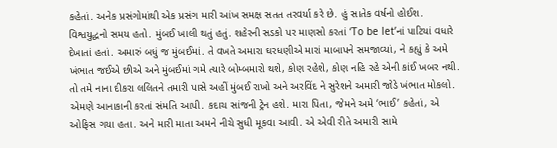કહેતાં. અનેક પ્રસંગોમાંથી એક પ્રસંગ મારી આંખ સમક્ષ સતત તરવર્યા કરે છે. હું સાતેક વર્ષનો હોઈશ. વિશ્વયુદ્ધનો સમય હતો. મુંબઈ ખાલી થતું હતું. શહેરની સડકો પર માણસો કરતાં ‘To be let’નાં પાટિયાં વધારે દેખાતાં હતાં. અમારું બધું જ મુંબઈમાં. તે વખતે અમારા ઘરધણીએ મારાં માબાપને સમજાવ્યાં, ને કહ્યું કે અમે ખંભાત જઈએ છીએ અને મુંબઈમાં ગમે ત્યારે બોમ્બમારો થશે, કોણ રહેશે, કોણ નહિ રહે એની કાંઈ ખબર નથી. તો તમે નાના દીકરા લલિતને તમારી પાસે અહીં મુંબઈ રાખો અને અરવિંદ ને સુરેશને અમારી જોડે ખંભાત મોકલો. એમણે આનાકાની કરતાં સંમતિ આપી. કદાચ સાંજની ટ્રેન હશે. મારા પિતા, જેમને અમે ‘ભાઈ’ કહેતાં, એ ઓફિસ ગયા હતા. અને મારી માતા અમને નીચે સુધી મૂકવા આવી. એ એવી રીતે અમારી સામે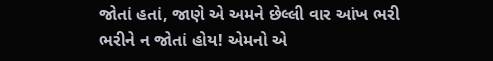જોતાં હતાં, જાણે એ અમને છેલ્લી વાર આંખ ભરી ભરીને ન જોતાં હોય! એમનો એ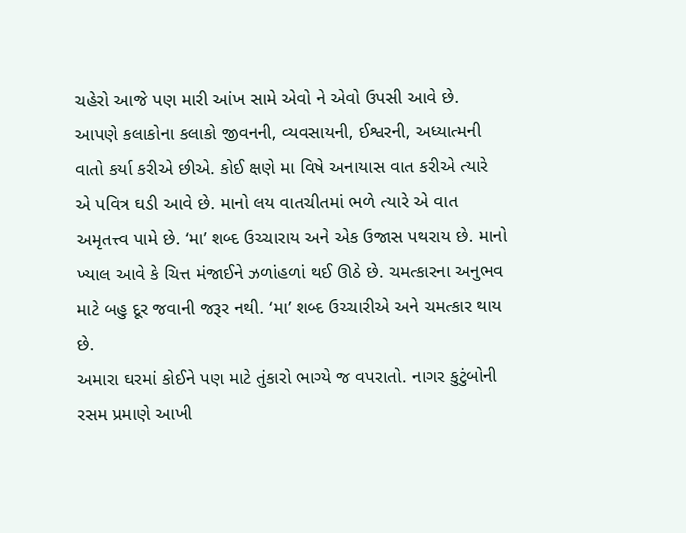ચહેરો આજે પણ મારી આંખ સામે એવો ને એવો ઉપસી આવે છે.
આપણે કલાકોના કલાકો જીવનની, વ્યવસાયની, ઈશ્વરની, અધ્યાત્મની વાતો કર્યા કરીએ છીએ. કોઈ ક્ષણે મા વિષે અનાયાસ વાત કરીએ ત્યારે એ પવિત્ર ઘડી આવે છે. માનો લય વાતચીતમાં ભળે ત્યારે એ વાત અમૃતત્ત્વ પામે છે. ‘મા’ શબ્દ ઉચ્ચારાય અને એક ઉજાસ પથરાય છે. માનો ખ્યાલ આવે કે ચિત્ત મંજાઈને ઝળાંહળાં થઈ ઊઠે છે. ચમત્કારના અનુભવ માટે બહુ દૂર જવાની જરૂર નથી. ‘મા’ શબ્દ ઉચ્ચારીએ અને ચમત્કાર થાય છે.
અમારા ઘરમાં કોઈને પણ માટે તુંકારો ભાગ્યે જ વપરાતો. નાગર કુટુંબોની રસમ પ્રમાણે આખી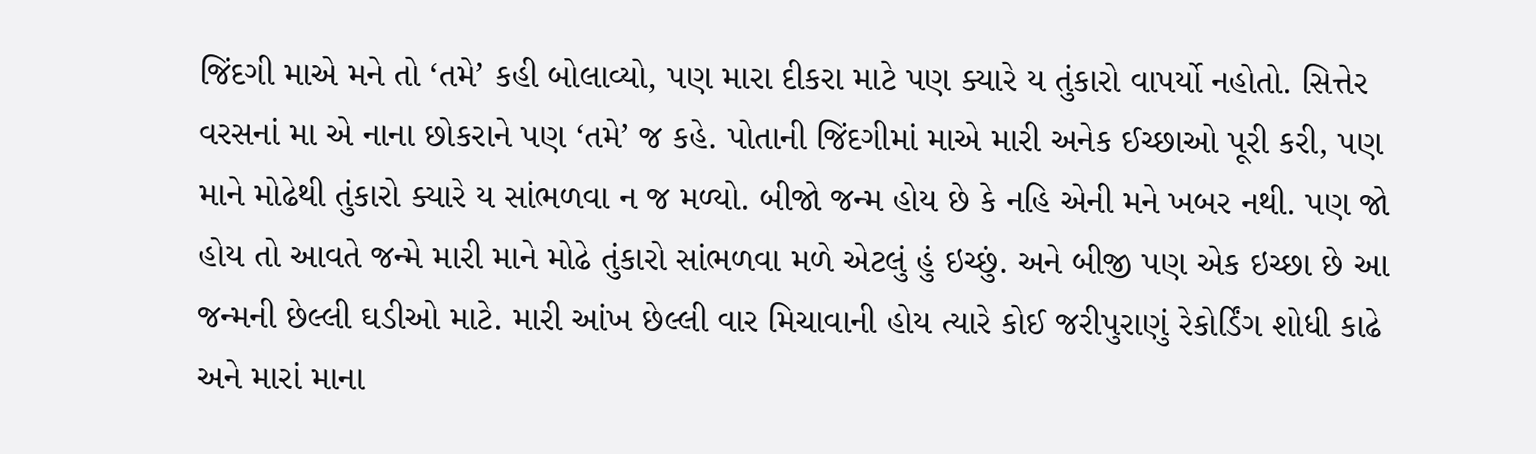જિંદગી માએ મને તો ‘તમે’ કહી બોલાવ્યો, પણ મારા દીકરા માટે પણ ક્યારે ય તુંકારો વાપર્યો નહોતો. સિત્તેર વરસનાં મા એ નાના છોકરાને પણ ‘તમે’ જ કહે. પોતાની જિંદગીમાં માએ મારી અનેક ઈચ્છાઓ પૂરી કરી, પણ માને મોઢેથી તુંકારો ક્યારે ય સાંભળવા ન જ મળ્યો. બીજો જન્મ હોય છે કે નહિ એની મને ખબર નથી. પણ જો હોય તો આવતે જન્મે મારી માને મોઢે તુંકારો સાંભળવા મળે એટલું હું ઇચ્છું. અને બીજી પણ એક ઇચ્છા છે આ જન્મની છેલ્લી ઘડીઓ માટે. મારી આંખ છેલ્લી વાર મિચાવાની હોય ત્યારે કોઈ જરીપુરાણું રેકોર્ડિંગ શોધી કાઢે અને મારાં માના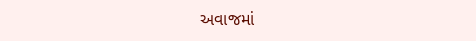અવાજમાં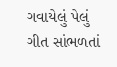ગવાયેલું પેલું ગીત સાંભળતાં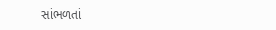સાંભળતાં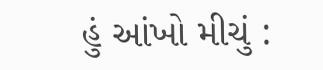હું આંખો મીચું :